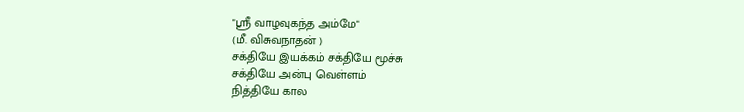"ஸ்ரீ வாழவுகந்த அம்மே"
(மீ. விசுவநாதன் )
சக்தியே இயக்கம் சக்தியே மூச்சு
சக்தியே அன்பு வெள்ளம்
நித்தியே கால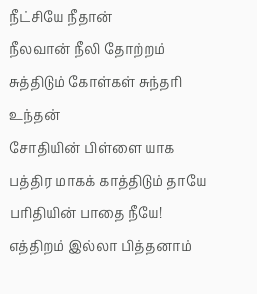நீட்சியே நீதான்
நீலவான் நீலி தோற்றம்
சுத்திடும் கோள்கள் சுந்தரி உந்தன்
சோதியின் பிள்ளை யாக
பத்திர மாகக் காத்திடும் தாயே
பரிதியின் பாதை நீயே!
எத்திறம் இல்லா பித்தனாம்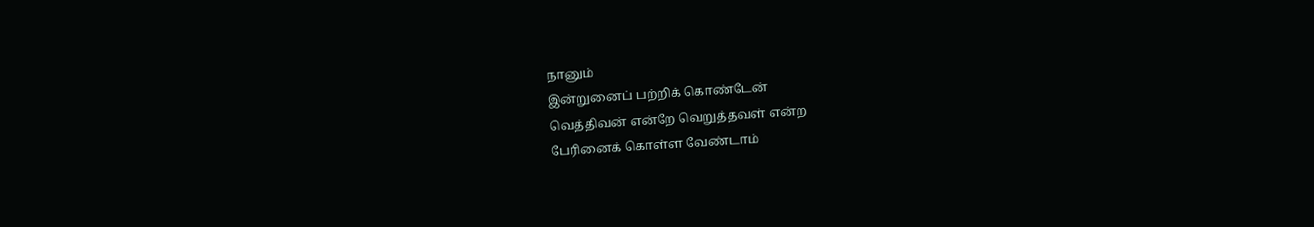நானும்
இன்றுனைப் பற்றிக் கொண்டேன்
வெத்திவன் என்றே வெறுத்தவள் என்ற
பேரினைக் கொள்ள வேண்டாம்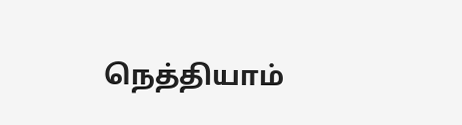நெத்தியாம்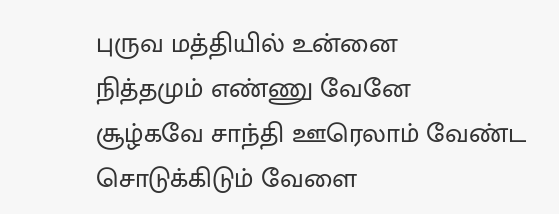புருவ மத்தியில் உன்னை
நித்தமும் எண்ணு வேனே
சூழ்கவே சாந்தி ஊரெலாம் வேண்ட
சொடுக்கிடும் வேளை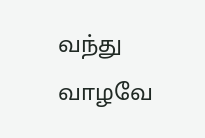வந்து
வாழவே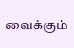வைக்கும்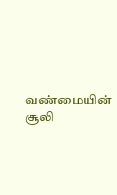வண்மையின் சூலி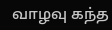வாழவு கந்த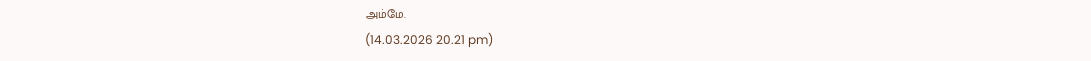அம்மே.
(14.03.2026 20.21 pm)